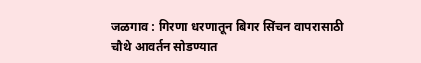जळगाव : गिरणा धरणातून बिगर सिंचन वापरासाठी चौथे आवर्तन सोडण्यात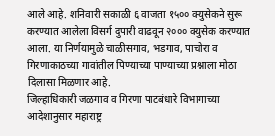आले आहे. शनिवारी सकाळी ६ वाजता १५०० क्युसेकने सुरू करण्यात आलेला विसर्ग दुपारी वाढवून २००० क्युसेक करण्यात आला. या निर्णयामुळे चाळीसगाव, भडगाव, पाचोरा व गिरणाकाठच्या गावांतील पिण्याच्या पाण्याच्या प्रश्नाला मोठा दिलासा मिळणार आहे.
जिल्हाधिकारी जळगाव व गिरणा पाटबंधारे विभागाच्या आदेशानुसार महाराष्ट्र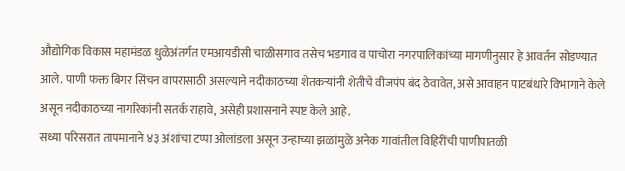औद्योगिक विकास महामंडळ धुळेअंतर्गत एमआयडीसी चाळीसगाव तसेच भडगाव व पाचोरा नगरपालिकांच्या मागणीनुसार हे आवर्तन सोडण्यात आले. पाणी फक्त बिगर सिंचन वापरासाठी असल्याने नदीकाठच्या शेतकऱ्यांनी शेतीचे वीजपंप बंद ठेवावेत, असे आवाहन पाटबंधारे विभागाने केले असून नदीकाठच्या नागरिकांनी सतर्क राहावे, असेही प्रशासनाने स्पष्ट केले आहे.
सध्या परिसरात तापमानाने ४३ अंशांचा टप्पा ओलांडला असून उन्हाच्या झळांमुळे अनेक गावांतील विहिरींची पाणीपातळी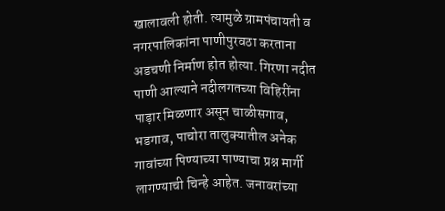खालावली होती. त्यामुळे ग्रामपंचायती व नगरपालिकांना पाणीपुरवठा करताना अडचणी निर्माण होत होत्या. गिरणा नदीत पाणी आल्याने नदीलगतच्या विहिरींना पाड़ार मिळणार असून चाळीसगाव, भडगाव, पाचोरा तालुक्यातील अनेक गावांच्या पिण्याच्या पाण्याचा प्रश्न मार्गी लागण्याची चिन्हे आहेत. जनावरांच्या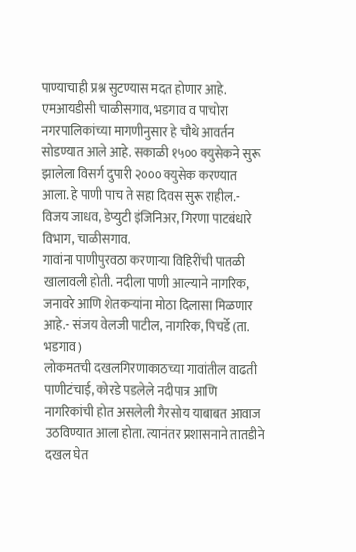पाण्याचाही प्रश्न सुटण्यास मदत होणार आहे.
एमआयडीसी चाळीसगाव, भडगाव व पाचोरा नगरपालिकांच्या मागणीनुसार हे चौथे आवर्तन सोडण्यात आले आहे. सकाळी १५०० क्युसेकने सुरू झालेला विसर्ग दुपारी २००० क्युसेक करण्यात आला. हे पाणी पाच ते सहा दिवस सुरू राहील.- विजय जाधव, डेप्युटी इंजिनिअर, गिरणा पाटबंधारे विभाग, चाळीसगाव.
गावांना पाणीपुरवठा करणाऱ्या विहिरींची पातळी खालावली होती. नदीला पाणी आल्याने नागरिक, जनावरे आणि शेतकऱ्यांना मोठा दिलासा मिळणार आहे.- संजय वेलजी पाटील, नागरिक, पिचर्डे (ता. भडगाव)
लोकमतची दखलगिरणाकाठच्या गावांतील वाढती पाणीटंचाई, कोरडे पडलेले नदीपात्र आणि नागरिकांची होत असलेली गैरसोय याबाबत आवाज उठविण्यात आला होता. त्यानंतर प्रशासनाने तातडीने दखल घेत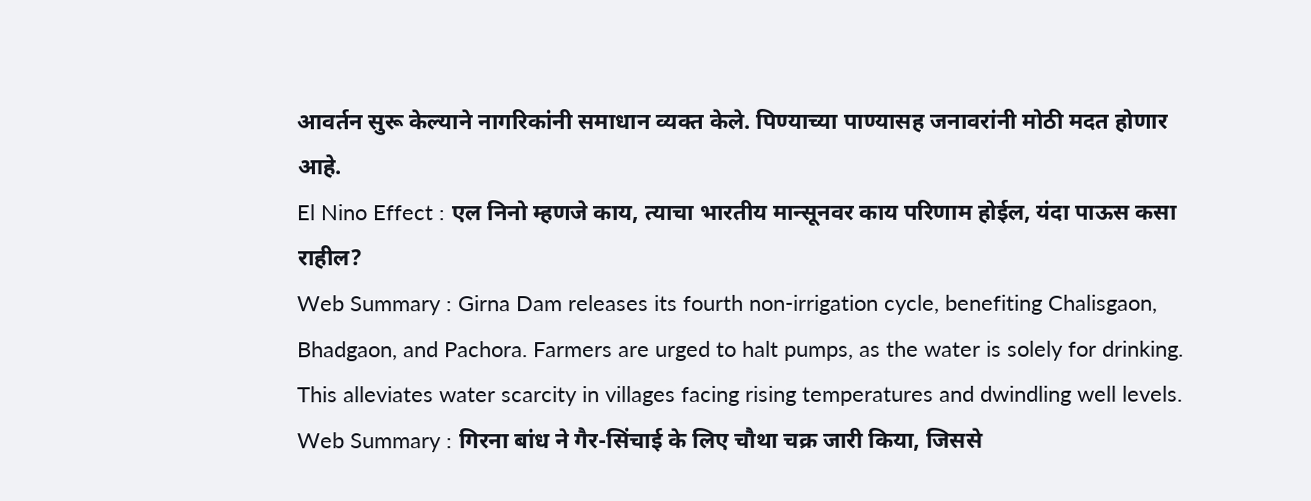आवर्तन सुरू केल्याने नागरिकांनी समाधान व्यक्त केले. पिण्याच्या पाण्यासह जनावरांनी मोठी मदत होणार आहे.
El Nino Effect : एल निनो म्हणजे काय, त्याचा भारतीय मान्सूनवर काय परिणाम होईल, यंदा पाऊस कसा राहील?
Web Summary : Girna Dam releases its fourth non-irrigation cycle, benefiting Chalisgaon, Bhadgaon, and Pachora. Farmers are urged to halt pumps, as the water is solely for drinking. This alleviates water scarcity in villages facing rising temperatures and dwindling well levels.
Web Summary : गिरना बांध ने गैर-सिंचाई के लिए चौथा चक्र जारी किया, जिससे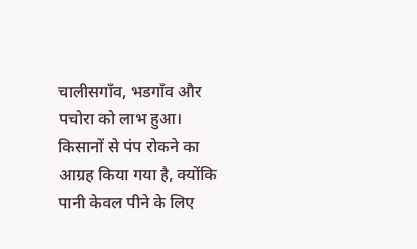चालीसगाँव, भडगाँव और पचोरा को लाभ हुआ। किसानों से पंप रोकने का आग्रह किया गया है, क्योंकि पानी केवल पीने के लिए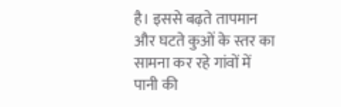है। इससे बढ़ते तापमान और घटते कुओं के स्तर का सामना कर रहे गांवों में पानी की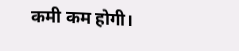कमी कम होगी।